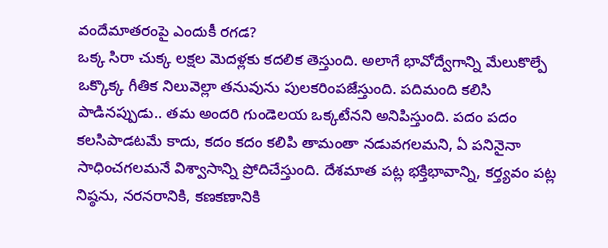వందేమాతరంపై ఎందుకీ రగడ?
ఒక్క సిరా చుక్క లక్షల మెదళ్లకు కదలిక తెస్తుంది. అలాగే భావోద్వేగాన్ని మేలుకొల్పే ఒక్కొక్క గీతిక నిలువెల్లా తనువును పులకరింపజేస్తుంది. పదిమంది కలిసి పాడినప్పుడు.. తమ అందరి గుండెలయ ఒక్కటేనని అనిపిస్తుంది. పదం పదం కలసిపాడటమే కాదు, కదం కదం కలిపి తామంతా నడువగలమని, ఏ పనినైనా సాధించగలమనే విశ్వాసాన్ని ప్రోదిచేస్తుంది. దేశమాత పట్ల భక్తిభావాన్ని, కర్త్యవం పట్ల నిష్ఠను, నరనరానికి, కణకణానికి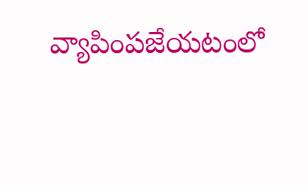వ్యాపింపజేయటంలో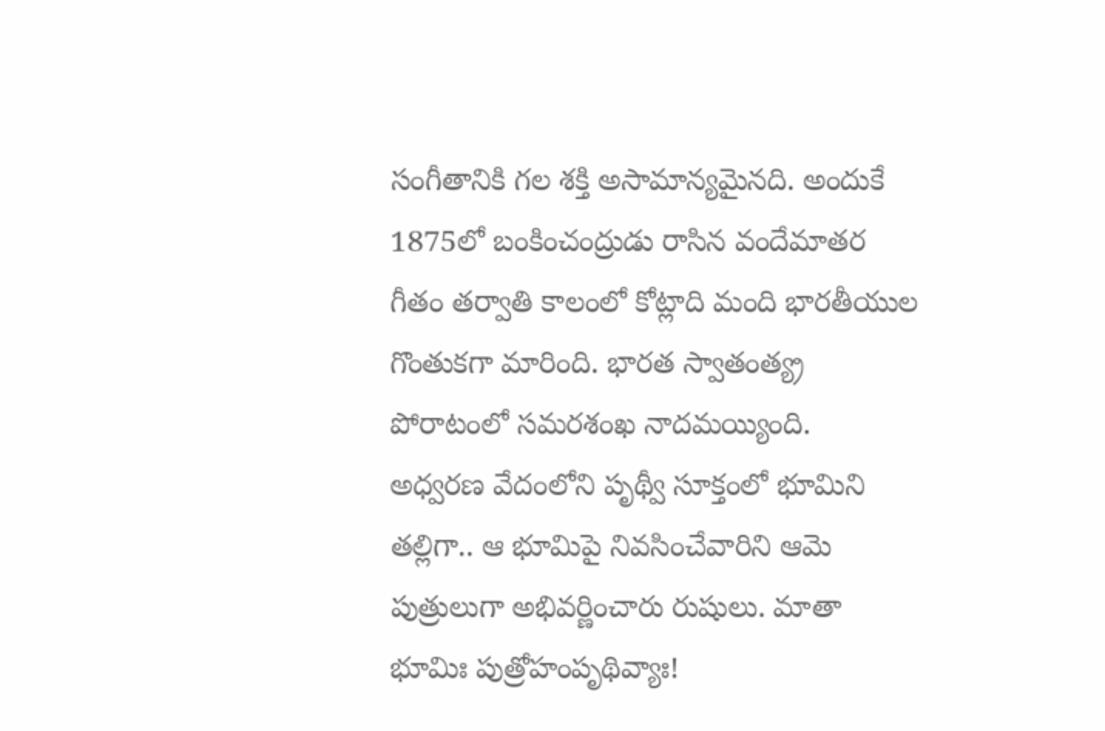సంగీతానికి గల శక్తి అసామాన్యమైనది. అందుకే 1875లో బంకించంద్రుడు రాసిన వందేమాతర గీతం తర్వాతి కాలంలో కోట్లాది మంది భారతీయుల గొంతుకగా మారింది. భారత స్వాతంత్య్ర పోరాటంలో సమరశంఖ నాదమయ్యింది.
అధ్వరణ వేదంలోని పృథ్వీ సూక్తంలో భూమిని తల్లిగా.. ఆ భూమిపై నివసించేవారిని ఆమె పుత్రులుగా అభివర్ణించారు రుషులు. మాతా భూమిః పుత్రోహంపృథివ్యాః!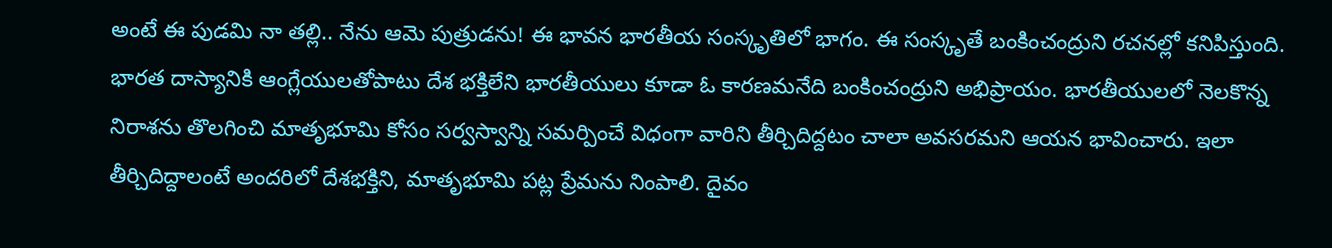అంటే ఈ పుడమి నా తల్లి.. నేను ఆమె పుత్రుడను! ఈ భావన భారతీయ సంస్కృతిలో భాగం. ఈ సంస్కృతే బంకించంద్రుని రచనల్లో కనిపిస్తుంది.
భారత దాస్యానికి ఆంగ్లేయులతోపాటు దేశ భక్తిలేని భారతీయులు కూడా ఓ కారణమనేది బంకించంద్రుని అభిప్రాయం. భారతీయులలో నెలకొన్న నిరాశను తొలగించి మాతృభూమి కోసం సర్వస్వాన్ని సమర్పించే విధంగా వారిని తీర్చిదిద్దటం చాలా అవసరమని ఆయన భావించారు. ఇలా తీర్చిదిద్దాలంటే అందరిలో దేశభక్తిని, మాతృభూమి పట్ల ప్రేమను నింపాలి. దైవం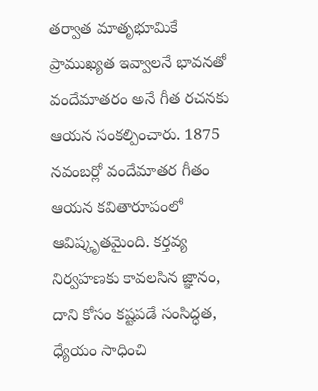తర్వాత మాతృభూమికే ప్రాముఖ్యత ఇవ్వాలనే భావనతో వందేమాతరం అనే గీత రచనకు ఆయన సంకల్పించారు. 1875 నవంబర్లో వందేమాతర గీతం ఆయన కవితారూపంలో ఆవిష్కృతమైంది. కర్తవ్య నిర్వహణకు కావలసిన జ్ఞానం, దాని కోసం కష్టపడే సంసిద్ధత, ధ్యేయం సాధించి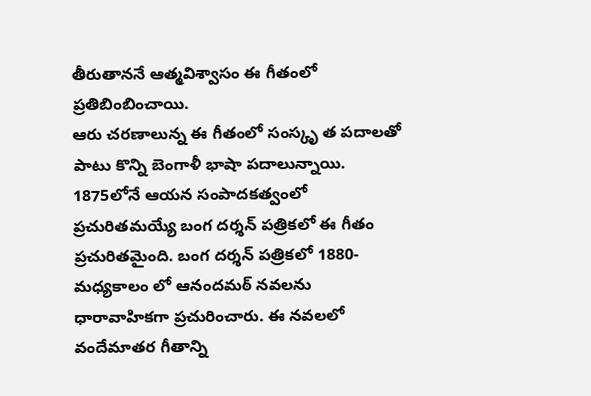తీరుతాననే ఆత్మవిశ్వాసం ఈ గీతంలో ప్రతిబింబించాయి.
ఆరు చరణాలున్న ఈ గీతంలో సంస్కృ త పదాలతో పాటు కొన్ని బెంగాళీ భాషా పదాలున్నాయి. 1875లోనే ఆయన సంపాదకత్వంలో ప్రచురితమయ్యే బంగ దర్శన్ పత్రికలో ఈ గీతం ప్రచురితమైంది. బంగ దర్శన్ పత్రికలో 1880- మధ్యకాలం లో ఆనందమఠ్ నవలను ధారావాహికగా ప్రచురించారు. ఈ నవలలో వందేమాతర గీతాన్ని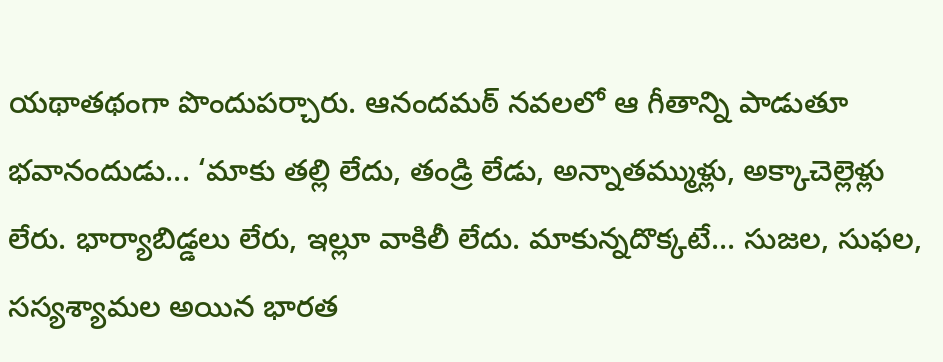యథాతథంగా పొందుపర్చారు. ఆనందమఠ్ నవలలో ఆ గీతాన్ని పాడుతూ భవానందుడు... ‘మాకు తల్లి లేదు, తండ్రి లేడు, అన్నాతమ్ముళ్లు, అక్కాచెల్లెళ్లు లేరు. భార్యాబిడ్డలు లేరు, ఇల్లూ వాకిలీ లేదు. మాకున్నదొక్కటే... సుజల, సుఫల, సస్యశ్యామల అయిన భారత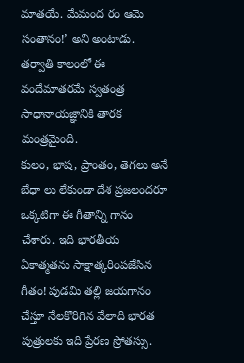మాతయే. మేమంద రం ఆమె సంతానం!’ అని అంటాడు. తర్వాతి కాలంలో ఈ వందేమాతరమే స్వతంత్ర సాధానాయజ్ఞానికి తారక మంత్రమైంది.
కులం, భాష, ప్రాంతం, తెగలు అనే బేధా లు లేకుండా దేశ ప్రజలందరూ ఒక్కటిగా ఈ గీతాన్ని గానం చేశారు. ఇది భారతీయ ఏకాత్మతను సాక్షాత్కరింపజేసిన గీతం! పుడమి తల్లి జయగానం చేస్తూ నేలకొరిగిన వేలాది భారత పుత్రులకు ఇది ప్రేరణ స్రోతస్సు.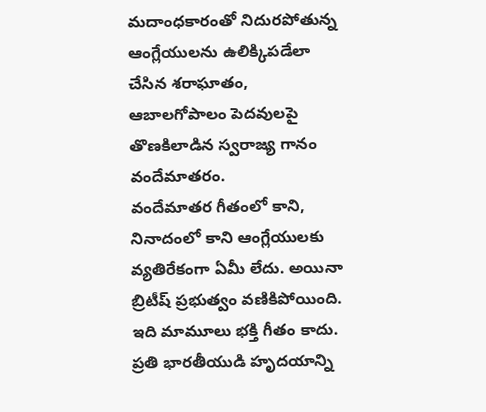మదాంధకారంతో నిదురపోతున్న ఆంగ్లేయులను ఉలిక్కిపడేలా చేసిన శరాఘాతం, ఆబాలగోపాలం పెదవులపై తొణకిలాడిన స్వరాజ్య గానం వందేమాతరం.
వందేమాతర గీతంలో కాని, నినాదంలో కాని ఆంగ్లేయులకు వ్యతిరేకంగా ఏమీ లేదు. అయినా బ్రిటీష్ ప్రభుత్వం వణికిపోయింది. ఇది మామూలు భక్తి గీతం కాదు. ప్రతి భారతీయుడి హృదయాన్ని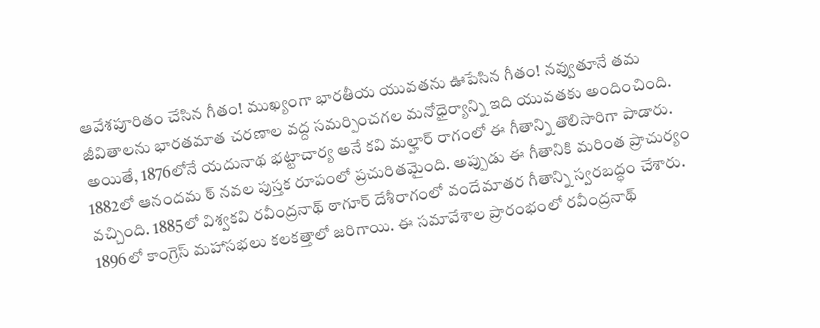ఆవేశపూరితం చేసిన గీతం! ముఖ్యంగా భారతీయ యువతను ఊపేసిన గీతం! నవ్వుతూనే తమ జీవితాలను భారతమాత చరణాల వద్ద సమర్పించగల మనోధైర్యాన్ని ఇది యువతకు అందించింది. అయితే, 1876లోనే యదునాథ భట్టాచార్య అనే కవి మల్హార్ రాగంలో ఈ గీతాన్ని తొలిసారిగా పాడారు. 1882లో ఆనందమ ఠ్ నవల పుస్తక రూపంలో ప్రచురితమైంది. అప్పుడు ఈ గీతానికి మరింత ప్రాచుర్యం వచ్చింది. 1885లో విశ్వకవి రవీంద్రనాథ్ ఠాగూర్ దేశీరాగంలో వందేమాతర గీతాన్ని స్వరబద్ధం చేశారు.
1896లో కాంగ్రెస్ మహాసభలు కలకత్తాలో జరిగాయి. ఈ సమావేశాల ప్రారంభంలో రవీంద్రనాథ్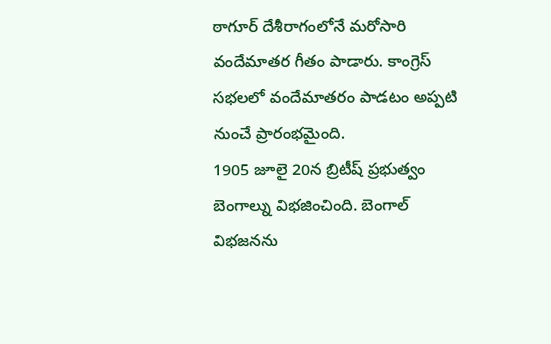ఠాగూర్ దేశీరాగంలోనే మరోసారి వందేమాతర గీతం పాడారు. కాంగ్రెస్ సభలలో వందేమాతరం పాడటం అప్పటి నుంచే ప్రారంభమైంది.
1905 జూలై 20న బ్రిటీష్ ప్రభుత్వం బెంగాల్ను విభజించింది. బెంగాల్ విభజనను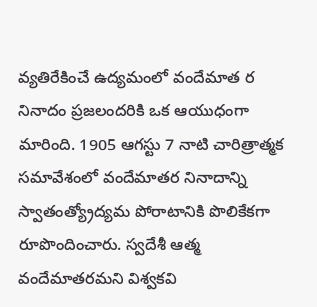వ్యతిరేకించే ఉద్యమంలో వందేమాత ర నినాదం ప్రజలందరికి ఒక ఆయుధంగా మారింది. 1905 ఆగస్టు 7 నాటి చారిత్రాత్మక సమావేశంలో వందేమాతర నినాదాన్ని స్వాతంత్య్రోద్యమ పోరాటానికి పొలికేకగా రూపొందించారు. స్వదేశీ ఆత్మ వందేమాతరమని విశ్వకవి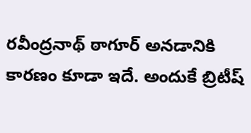రవీంద్రనాథ్ ఠాగూర్ అనడానికి కారణం కూడా ఇదే. అందుకే బ్రిటీష్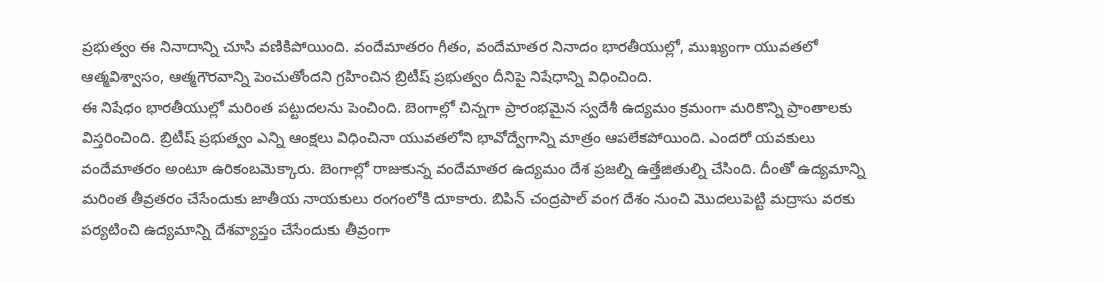ప్రభుత్వం ఈ నినాదాన్ని చూసి వణికిపోయింది. వందేమాతరం గీతం, వందేమాతర నినాదం భారతీయుల్లో, ముఖ్యంగా యువతలో ఆత్మవిశ్వాసం, ఆత్మగౌరవాన్ని పెంచుతోందని గ్రహించిన బ్రిటీష్ ప్రభుత్వం దీనిపై నిషేధాన్ని విధించింది.
ఈ నిషేధం భారతీయుల్లో మరింత పట్టుదలను పెంచింది. బెంగాల్లో చిన్నగా ప్రారంభమైన స్వదేశీ ఉద్యమం క్రమంగా మరికొన్ని ప్రాంతాలకు విస్తరించింది. బ్రిటీష్ ప్రభుత్వం ఎన్ని ఆంక్షలు విధించినా యువతలోని భావోద్వేగాన్ని మాత్రం ఆపలేకపోయింది. ఎందరో యవకులు వందేమాతరం అంటూ ఉరికంబమెక్కారు. బెంగాల్లో రాజుకున్న వందేమాతర ఉద్యమం దేశ ప్రజల్ని ఉత్తేజితుల్ని చేసింది. దీంతో ఉద్యమాన్ని మరింత తీవ్రతరం చేసేందుకు జాతీయ నాయకులు రంగంలోకి దూకారు. బిపిన్ చంద్రపాల్ వంగ దేశం నుంచి మొదలుపెట్టి మద్రాసు వరకు పర్యటించి ఉద్యమాన్ని దేశవ్యాప్తం చేసేందుకు తీవ్రంగా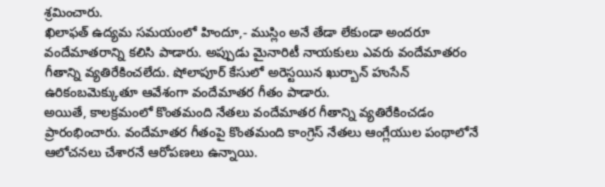శ్రమించారు.
ఖిలాఫత్ ఉద్యమ సమయంలో హిందూ,- ముస్లిం అనే తేడా లేకుండా అందరూ వందేమాతరాన్ని కలిసి పాడారు. అప్పుడు మైనారిటీ నాయకులు ఎవరు వందేమాతరం గీతాన్ని వ్యతిరేకించలేదు. షోలాపూర్ కేసులో అరెస్టయిన ఖుర్బాన్ హుసేన్ ఉరికంబమెక్కుతూ ఆవేశంగా వందేమాతర గీతం పాడారు.
అయితే, కాలక్రమంలో కొంతమంది నేతలు వందేమాతర గీతాన్ని వ్యతిరేకించడం ప్రారంభించారు. వందేమాతర గీతంపై కొంతమంది కాంగ్రెస్ నేతలు ఆంగ్లేయుల పంథాలోనే ఆలోచనలు చేశారనే ఆరోపణలు ఉన్నాయి.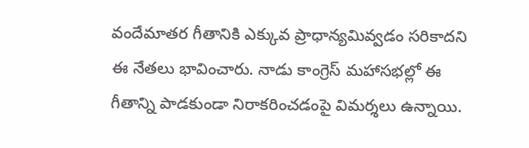వందేమాతర గీతానికి ఎక్కువ ప్రాధాన్యమివ్వడం సరికాదని ఈ నేతలు భావించారు. నాడు కాంగ్రెస్ మహాసభల్లో ఈ గీతాన్ని పాడకుండా నిరాకరించడంపై విమర్శలు ఉన్నాయి.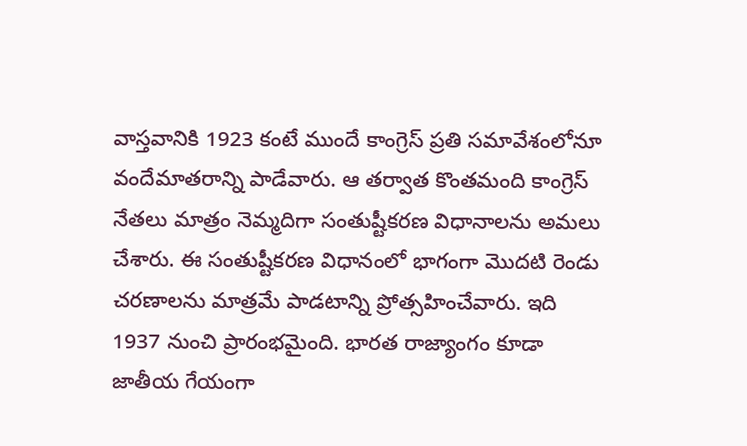వాస్తవానికి 1923 కంటే ముందే కాంగ్రెస్ ప్రతి సమావేశంలోనూ వందేమాతరాన్ని పాడేవారు. ఆ తర్వాత కొంతమంది కాంగ్రెస్ నేతలు మాత్రం నెమ్మదిగా సంతుష్టీకరణ విధానాలను అమలు చేశారు. ఈ సంతుష్టీకరణ విధానంలో భాగంగా మొదటి రెండు చరణాలను మాత్రమే పాడటాన్ని ప్రోత్సహించేవారు. ఇది 1937 నుంచి ప్రారంభమైంది. భారత రాజ్యాంగం కూడా జాతీయ గేయంగా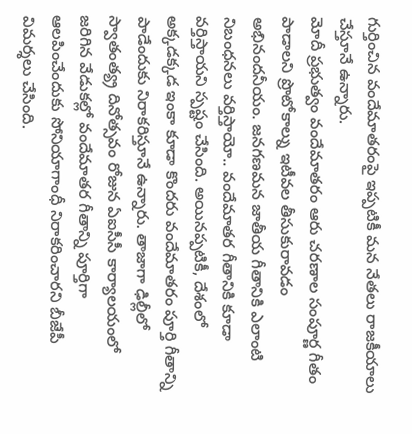గుర్తించిన వందేమాతరంపై ఇప్పటికీ మన నేతలు రాజకీయాలు చేస్తూనే ఉన్నారు.
మోదీ ప్రభుత్వం వందేమాతరం ఆరు చరణాల సంపూర్ణ గీతం పాడాలని ప్రొటోకాల్ను ఇటీవల తీసుకురావడం అభినందనీయం. జనగణమన జాతీయ గీతానికి ఎలాంటి నిబంధనలు వర్తిస్తాయో.. వందేమాతర గీతానికి కూడా వర్తిస్తాయని స్పష్టం చేసింది. అయినప్పటికీ, దేశంలో అక్కడక్కడ ఇంకా కూడా కొందరు వందేమాతరం పూర్తి గీతాన్ని పాడేందుకు నిరాకరిస్తూనే ఉన్నారు. తాజాగా ఢిల్లీలో స్వాతంత్య్ర దినోత్సవం రోజున ఏఐసీసీ కార్యాలయంలో జరిగిన వేడుకల్లో వందేమాతర గీతాన్ని పూర్తిగా ఆలపించేందుకు సోనియాగాంధీ నిరాకరించారని బీజేపీ విమర్శలు చేసింది.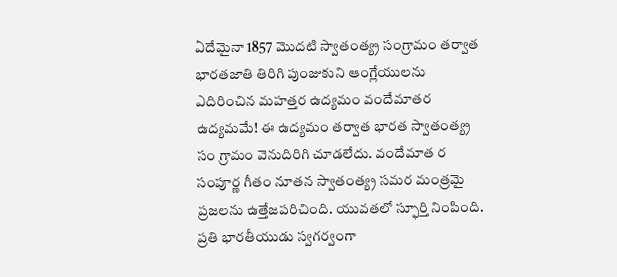ఏదేమైనా 1857 మొదటి స్వాతంత్య్ర సంగ్రామం తర్వాత భారతజాతి తిరిగి పుంజుకుని ఆంగ్లేయులను ఎదిరించిన మహత్తర ఉద్యమం వందేమాతర ఉద్యమమే! ఈ ఉద్యమం తర్వాత భారత స్వాతంత్య్ర సం గ్రామం వెనుదిరిగి చూడలేదు. వందేమాత ర సంపూర్ణ గీతం నూతన స్వాతంత్య్ర సమర మంత్రమై ప్రజలను ఉత్తేజపరిచింది. యువతలో స్ఫూర్తి నింపింది. ప్రతి భారతీయుడు స్వగర్వంగా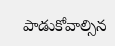పాడుకోవాల్సిన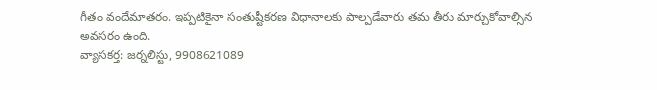గీతం వందేమాతరం. ఇప్పటికైనా సంతుష్టీకరణ విధానాలకు పాల్పడేవారు తమ తీరు మార్చుకోవాల్సిన అవసరం ఉంది.
వ్యాసకర్త: జర్నలిస్టు, 9908621089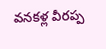వనకళ్ల వీరప్ప